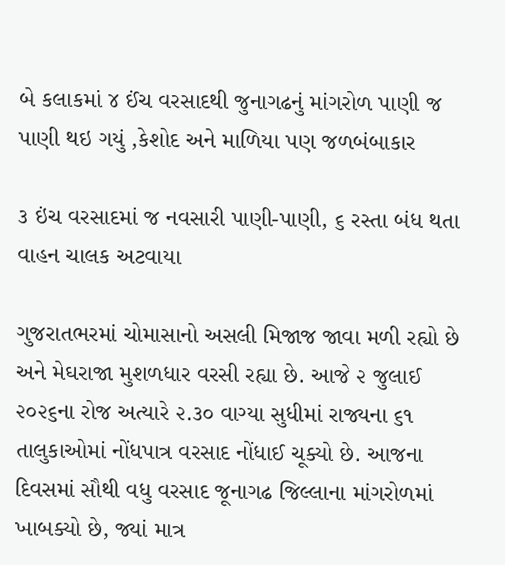બે કલાકમાં ૪ ઈંચ વરસાદથી જુનાગઢનું માંગરોળ પાણી જ પાણી થઇ ગયું ,કેશોદ અને માળિયા પણ જળબંબાકાર

૩ ઇંચ વરસાદમાં જ નવસારી પાણી-પાણી, ૬ રસ્તા બંધ થતા વાહન ચાલક અટવાયા

ગુજરાતભરમાં ચોમાસાનો અસલી મિજાજ જાવા મળી રહ્યો છે અને મેઘરાજા મુશળધાર વરસી રહ્યા છે. આજે ૨ જુલાઈ ૨૦૨૬ના રોજ અત્યારે ૨.૩૦ વાગ્યા સુધીમાં રાજ્યના ૬૧ તાલુકાઓમાં નોંધપાત્ર વરસાદ નોંધાઈ ચૂક્યો છે. આજના દિવસમાં સૌથી વધુ વરસાદ જૂનાગઢ જિલ્લાના માંગરોળમાં ખાબક્યો છે, જ્યાં માત્ર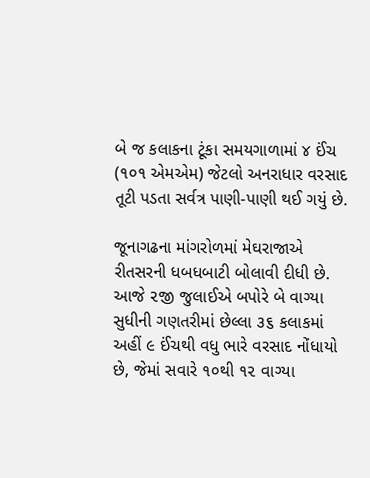બે જ કલાકના ટૂંકા સમયગાળામાં ૪ ઈંચ (૧૦૧ એમએમ) જેટલો અનરાધાર વરસાદ તૂટી પડતા સર્વત્ર પાણી-પાણી થઈ ગયું છે.

જૂનાગઢના માંગરોળમાં મેઘરાજાએ રીતસરની ધબધબાટી બોલાવી દીધી છે. આજે ૨જી જુલાઈએ બપોરે બે વાગ્યા સુધીની ગણતરીમાં છેલ્લા ૩૬ કલાકમાં અહીં ૯ ઈંચથી વધુ ભારે વરસાદ નોંધાયો છે, જેમાં સવારે ૧૦થી ૧૨ વાગ્યા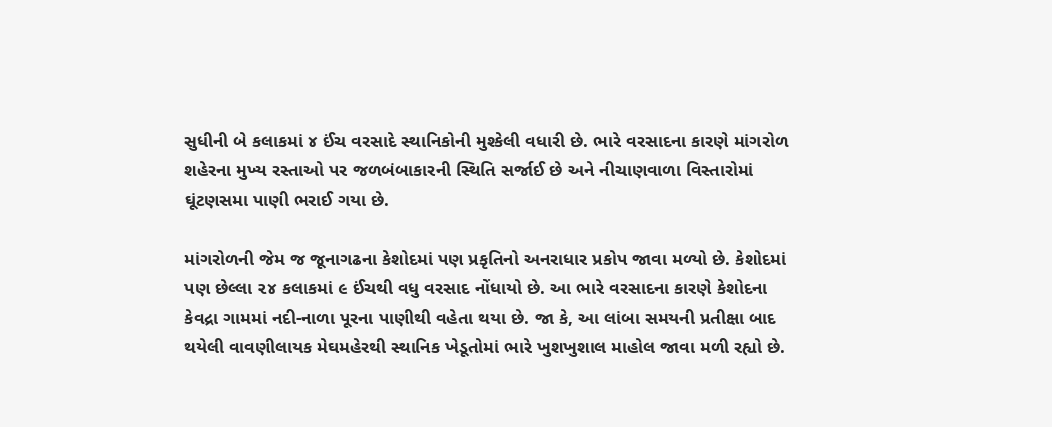સુધીની બે કલાકમાં ૪ ઈંચ વરસાદે સ્થાનિકોની મુશ્કેલી વધારી છે. ભારે વરસાદના કારણે માંગરોળ શહેરના મુખ્ય રસ્તાઓ પર જળબંબાકારની સ્થિતિ સર્જાઈ છે અને નીચાણવાળા વિસ્તારોમાં ઘૂંટણસમા પાણી ભરાઈ ગયા છે.

માંગરોળની જેમ જ જૂનાગઢના કેશોદમાં પણ પ્રકૃતિનો અનરાધાર પ્રકોપ જાવા મળ્યો છે. કેશોદમાં પણ છેલ્લા ૨૪ કલાકમાં ૯ ઈંચથી વધુ વરસાદ નોંધાયો છે. આ ભારે વરસાદના કારણે કેશોદના કેવદ્રા ગામમાં નદી-નાળા પૂરના પાણીથી વહેતા થયા છે. જા કે, આ લાંબા સમયની પ્રતીક્ષા બાદ થયેલી વાવણીલાયક મેઘમહેરથી સ્થાનિક ખેડૂતોમાં ભારે ખુશખુશાલ માહોલ જાવા મળી રહ્યો છે.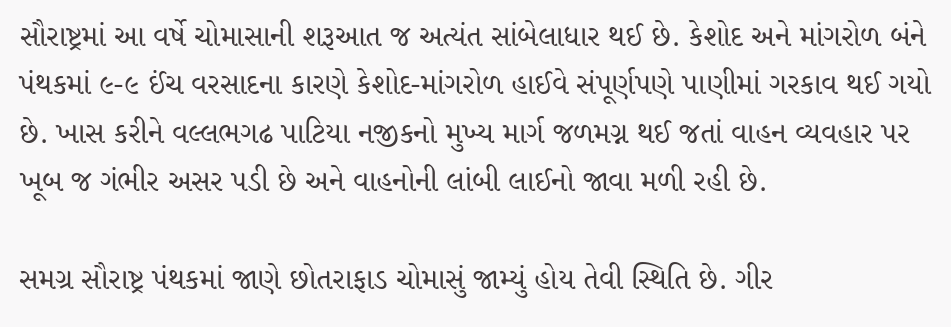સૌરાષ્ટ્રમાં આ વર્ષે ચોમાસાની શરૂઆત જ અત્યંત સાંબેલાધાર થઈ છે. કેશોદ અને માંગરોળ બંને પંથકમાં ૯-૯ ઈંચ વરસાદના કારણે કેશોદ-માંગરોળ હાઈવે સંપૂર્ણપણે પાણીમાં ગરકાવ થઈ ગયો છે. ખાસ કરીને વલ્લભગઢ પાટિયા નજીકનો મુખ્ય માર્ગ જળમગ્ન થઈ જતાં વાહન વ્યવહાર પર ખૂબ જ ગંભીર અસર પડી છે અને વાહનોની લાંબી લાઈનો જાવા મળી રહી છે.

સમગ્ર સૌરાષ્ટ્ર પંથકમાં જાણે છોતરાફાડ ચોમાસું જામ્યું હોય તેવી સ્થિતિ છે. ગીર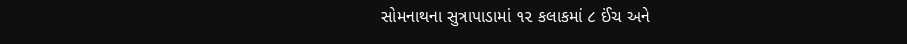સોમનાથના સુત્રાપાડામાં ૧૨ કલાકમાં ૮ ઈંચ અને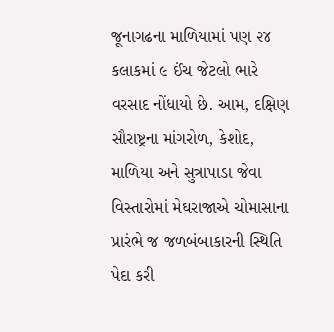જૂનાગઢના માળિયામાં પણ ૨૪ કલાકમાં ૯ ઈંચ જેટલો ભારે વરસાદ નોંધાયો છે. આમ, દક્ષિણ સૌરાષ્ટ્રના માંગરોળ, કેશોદ, માળિયા અને સુત્રાપાડા જેવા વિસ્તારોમાં મેઘરાજાએ ચોમાસાના પ્રારંભે જ જળબંબાકારની સ્થિતિ પેદા કરી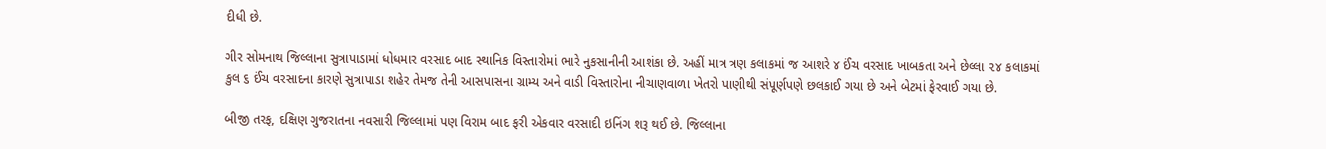દીધી છે.

ગીર સોમનાથ જિલ્લાના સુત્રાપાડામાં ધોધમાર વરસાદ બાદ સ્થાનિક વિસ્તારોમાં ભારે નુકસાનીની આશંકા છે. અહીં માત્ર ત્રણ કલાકમાં જ આશરે ૪ ઈંચ વરસાદ ખાબકતા અને છેલ્લા ૨૪ કલાકમાં કુલ ૬ ઈંચ વરસાદના કારણે સુત્રાપાડા શહેર તેમજ તેની આસપાસના ગ્રામ્ય અને વાડી વિસ્તારોના નીચાણવાળા ખેતરો પાણીથી સંપૂર્ણપણે છલકાઈ ગયા છે અને બેટમાં ફેરવાઈ ગયા છે.

બીજી તરફ, દક્ષિણ ગુજરાતના નવસારી જિલ્લામાં પણ વિરામ બાદ ફરી એકવાર વરસાદી ઇનિંગ શરૂ થઈ છે. જિલ્લાના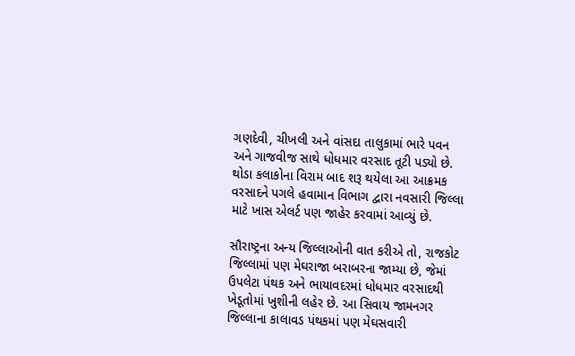ગણદેવી, ચીખલી અને વાંસદા તાલુકામાં ભારે પવન અને ગાજવીજ સાથે ધોધમાર વરસાદ તૂટી પડ્યો છે. થોડા કલાકોના વિરામ બાદ શરૂ થયેલા આ આક્રમક વરસાદને પગલે હવામાન વિભાગ દ્વારા નવસારી જિલ્લા માટે ખાસ એલર્ટ પણ જાહેર કરવામાં આવ્યું છે.

સૌરાષ્ટ્રના અન્ય જિલ્લાઓની વાત કરીએ તો, રાજકોટ જિલ્લામાં પણ મેઘરાજા બરાબરના જામ્યા છે, જેમાં ઉપલેટા પંથક અને ભાયાવદરમાં ધોધમાર વરસાદથી ખેડૂતોમાં ખુશીની લહેર છે. આ સિવાય જામનગર જિલ્લાના કાલાવડ પંથકમાં પણ મેઘસવારી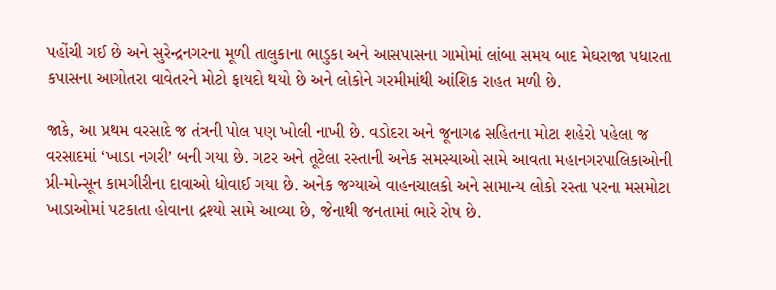પહોંચી ગઈ છે અને સુરેન્દ્રનગરના મૂળી તાલુકાના ભાડુકા અને આસપાસના ગામોમાં લાંબા સમય બાદ મેઘરાજા પધારતા કપાસના આગોતરા વાવેતરને મોટો ફાયદો થયો છે અને લોકોને ગરમીમાંથી આંશિક રાહત મળી છે.

જાકે, આ પ્રથમ વરસાદે જ તંત્રની પોલ પણ ખોલી નાખી છે. વડોદરા અને જૂનાગઢ સહિતના મોટા શહેરો પહેલા જ વરસાદમાં ‘ખાડા નગરી’ બની ગયા છે. ગટર અને તૂટેલા રસ્તાની અનેક સમસ્યાઓ સામે આવતા મહાનગરપાલિકાઓની પ્રી-મોન્સૂન કામગીરીના દાવાઓ ધોવાઈ ગયા છે. અનેક જગ્યાએ વાહનચાલકો અને સામાન્ય લોકો રસ્તા પરના મસમોટા ખાડાઓમાં પટકાતા હોવાના દ્રશ્યો સામે આવ્યા છે, જેનાથી જનતામાં ભારે રોષ છે.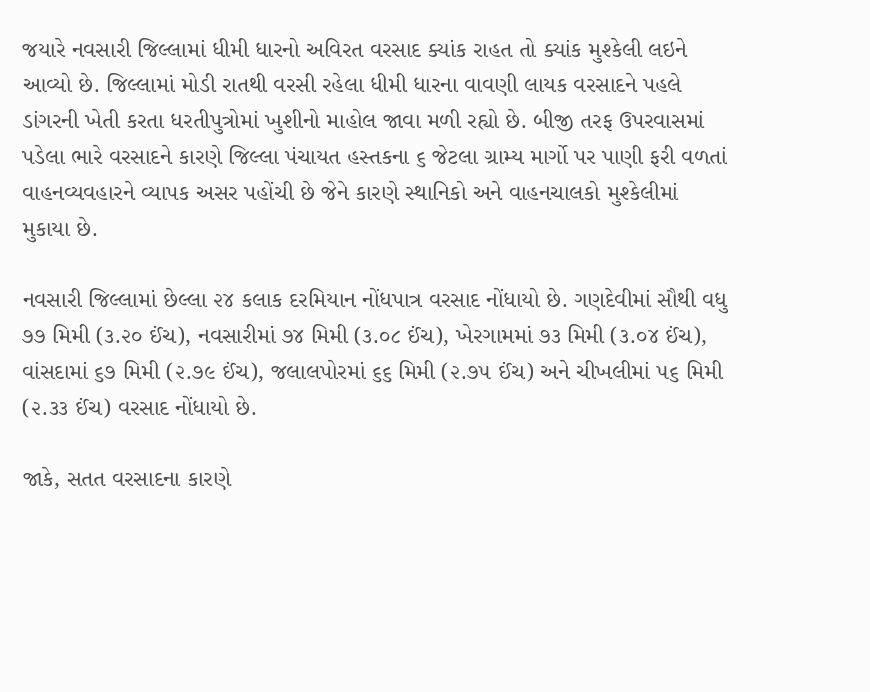જયારે નવસારી જિલ્લામાં ધીમી ધારનો અવિરત વરસાદ ક્યાંક રાહત તો ક્યાંક મુશ્કેલી લઇને આવ્યો છે. જિલ્લામાં મોડી રાતથી વરસી રહેલા ધીમી ધારના વાવણી લાયક વરસાદને પહલે ડાંગરની ખેતી કરતા ધરતીપુત્રોમાં ખુશીનો માહોલ જાવા મળી રહ્યો છે. બીજી તરફ ઉપરવાસમાં પડેલા ભારે વરસાદને કારણે જિલ્લા પંચાયત હસ્તકના ૬ જેટલા ગ્રામ્ય માર્ગો પર પાણી ફરી વળતાં વાહનવ્યવહારને વ્યાપક અસર પહોંચી છે જેને કારણે સ્થાનિકો અને વાહનચાલકો મુશ્કેલીમાં મુકાયા છે.

નવસારી જિલ્લામાં છેલ્લા ૨૪ કલાક દરમિયાન નોંધપાત્ર વરસાદ નોંધાયો છે. ગણદેવીમાં સૌથી વધુ ૭૭ મિમી (૩.૨૦ ઈંચ), નવસારીમાં ૭૪ મિમી (૩.૦૮ ઈંચ), ખેરગામમાં ૭૩ મિમી (૩.૦૪ ઈંચ), વાંસદામાં ૬૭ મિમી (૨.૭૯ ઈંચ), જલાલપોરમાં ૬૬ મિમી (૨.૭૫ ઈંચ) અને ચીખલીમાં ૫૬ મિમી (૨.૩૩ ઈંચ) વરસાદ નોંધાયો છે.

જાકે, સતત વરસાદના કારણે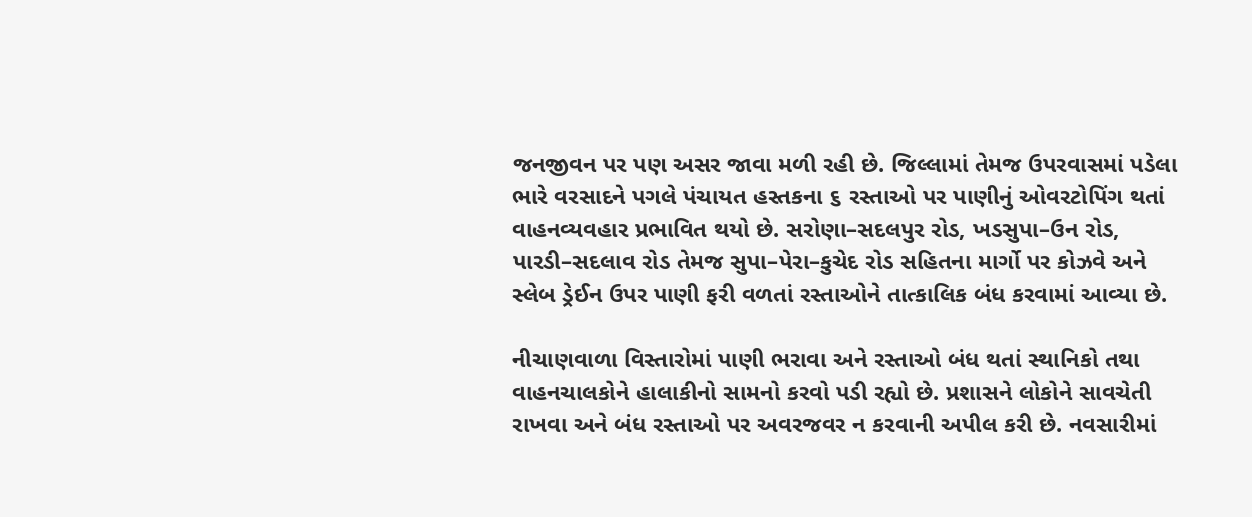જનજીવન પર પણ અસર જાવા મળી રહી છે. જિલ્લામાં તેમજ ઉપરવાસમાં પડેલા ભારે વરસાદને પગલે પંચાયત હસ્તકના ૬ રસ્તાઓ પર પાણીનું ઓવરટોપિંગ થતાં વાહનવ્યવહાર પ્રભાવિત થયો છે. સરોણા–સદલપુર રોડ, ખડસુપા–ઉન રોડ, પારડી–સદલાવ રોડ તેમજ સુપા–પેરા–કુચેદ રોડ સહિતના માર્ગો પર કોઝવે અને સ્લેબ ડ્રેઈન ઉપર પાણી ફરી વળતાં રસ્તાઓને તાત્કાલિક બંધ કરવામાં આવ્યા છે.

નીચાણવાળા વિસ્તારોમાં પાણી ભરાવા અને રસ્તાઓ બંધ થતાં સ્થાનિકો તથા વાહનચાલકોને હાલાકીનો સામનો કરવો પડી રહ્યો છે. પ્રશાસને લોકોને સાવચેતી રાખવા અને બંધ રસ્તાઓ પર અવરજવર ન કરવાની અપીલ કરી છે. નવસારીમાં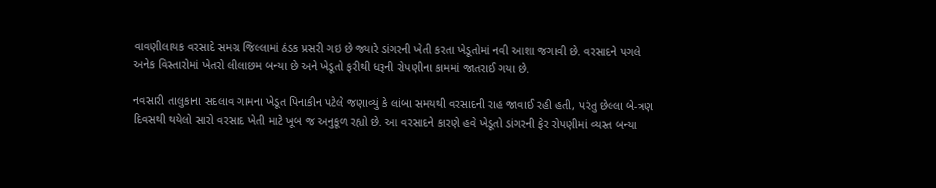વાવણીલાયક વરસાદે સમગ્ર જિલ્લામાં ઠંડક પ્રસરી ગઇ છે જ્યારે ડાંગરની ખેતી કરતા ખેડૂતોમાં નવી આશા જગાવી છે. વરસાદને પગલે અનેક વિસ્તારોમાં ખેતરો લીલાછમ બન્યા છે અને ખેડૂતો ફરીથી ધરૂની રોપણીના કામમાં જાતરાઈ ગયા છે.

નવસારી તાલુકાના સદલાવ ગામના ખેડૂત પિનાકીન પટેલે જણાવ્યું કે લાંબા સમયથી વરસાદની રાહ જાવાઈ રહી હતી, પરંતુ છેલ્લા બે-ત્રણ દિવસથી થયેલો સારો વરસાદ ખેતી માટે ખૂબ જ અનુકૂળ રહ્યો છે. આ વરસાદને કારણે હવે ખેડૂતો ડાંગરની ફેર રોપણીમાં વ્યસ્ત બન્યા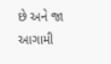છે અને જા આગામી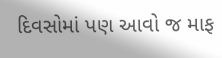દિવસોમાં પણ આવો જ માફ